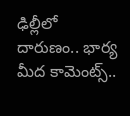ఢిల్లీలో దారుణం.. భార్య మీద కామెంట్స్..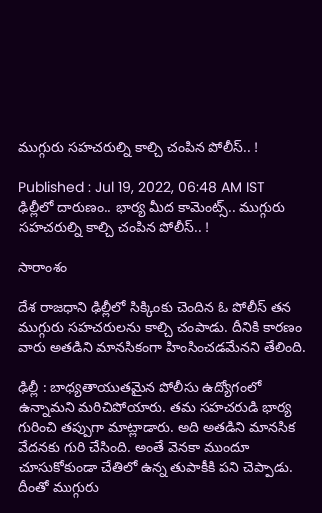ముగ్గురు సహచరుల్ని కాల్చి చంపిన పోలీస్.. !

Published : Jul 19, 2022, 06:48 AM IST
ఢిల్లీలో దారుణం.. భార్య మీద కామెంట్స్.. ముగ్గురు సహచరుల్ని కాల్చి చంపిన పోలీస్.. !

సారాంశం

దేశ రాజధాని ఢిల్లీలో సిక్కింకు చెందిన ఓ పోలీస్ తన ముగ్గురు సహచరులను కాల్చి చంపాడు. దీనికి కారణం వారు అతడిని మానసికంగా హింసించడమేనని తేలింది.

ఢిల్లీ : బాధ్యతాయుతమైన పోలీసు ఉద్యోగంలో ఉన్నామని మరిచిపోయారు. తమ సహచరుడి భార్య గురించి తప్పుగా మాట్లాడారు. అది అతడిని మానసిక వేదనకు గురి చేసింది. అంతే వెనకా ముందూ చూసుకోకుండా చేతిలో ఉన్న తుపాకీకి పని చెప్పాడు. దీంతో ముగ్గురు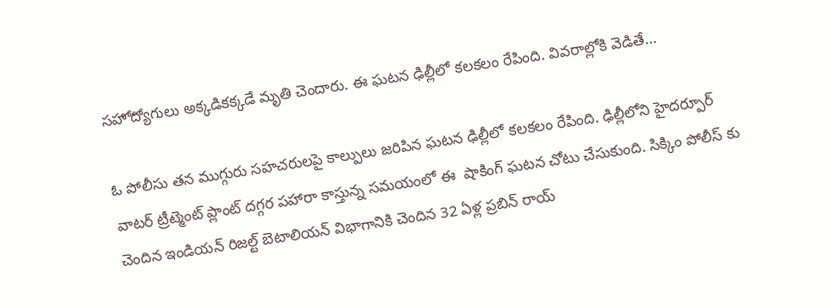సహోద్యోగులు అక్కడికక్కడే మృతి చెందారు. ఈ ఘటన ఢిల్లీలో కలకలం రేపింది. వివరాల్లోకి వెడితే...

ఓ పోలీసు తన ముగ్గురు సహచరులపై కాల్పులు జరిపిన ఘటన ఢిల్లీలో కలకలం రేపింది. ఢిల్లీలోని హైదర్పూర్ వాటర్ ట్రీట్మెంట్ ప్లాంట్ దగ్గర పహారా కాస్తున్న సమయంలో ఈ  షాకింగ్ ఘటన చోటు చేసుకుంది. సిక్కిం పోలీస్ కు చెందిన ఇండియన్ రిజల్ట్ బెటాలియన్ విభాగానికి చెందిన 32 ఏళ్ల ప్రబిన్ రాయ్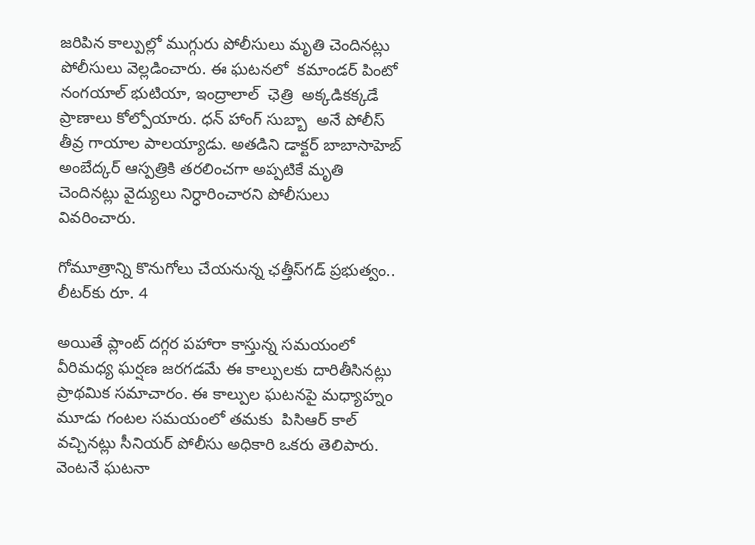జరిపిన కాల్పుల్లో ముగ్గురు పోలీసులు మృతి చెందినట్లు పోలీసులు వెల్లడించారు. ఈ ఘటనలో  కమాండర్ పింటో నంగయాల్ భుటియా, ఇంద్రాలాల్  ఛెత్రి  అక్కడికక్కడే ప్రాణాలు కోల్పోయారు. ధన్ హాంగ్ సుబ్బా  అనే పోలీస్ తీవ్ర గాయాల పాలయ్యాడు. అతడిని డాక్టర్ బాబాసాహెబ్ అంబేద్కర్ ఆస్పత్రికి తరలించగా అప్పటికే మృతి చెందినట్లు వైద్యులు నిర్ధారించారని పోలీసులు వివరించారు.

గోమూత్రాన్ని కొనుగోలు చేయనున్న ఛత్తీస్‌గడ్ ప్రభుత్వం.. లీటర్‌కు రూ. 4

అయితే ప్లాంట్ దగ్గర పహారా కాస్తున్న సమయంలో వీరిమధ్య ఘర్షణ జరగడమే ఈ కాల్పులకు దారితీసినట్లు ప్రాథమిక సమాచారం. ఈ కాల్పుల ఘటనపై మధ్యాహ్నం మూడు గంటల సమయంలో తమకు  పిసిఆర్ కాల్ వచ్చినట్లు సీనియర్ పోలీసు అధికారి ఒకరు తెలిపారు. వెంటనే ఘటనా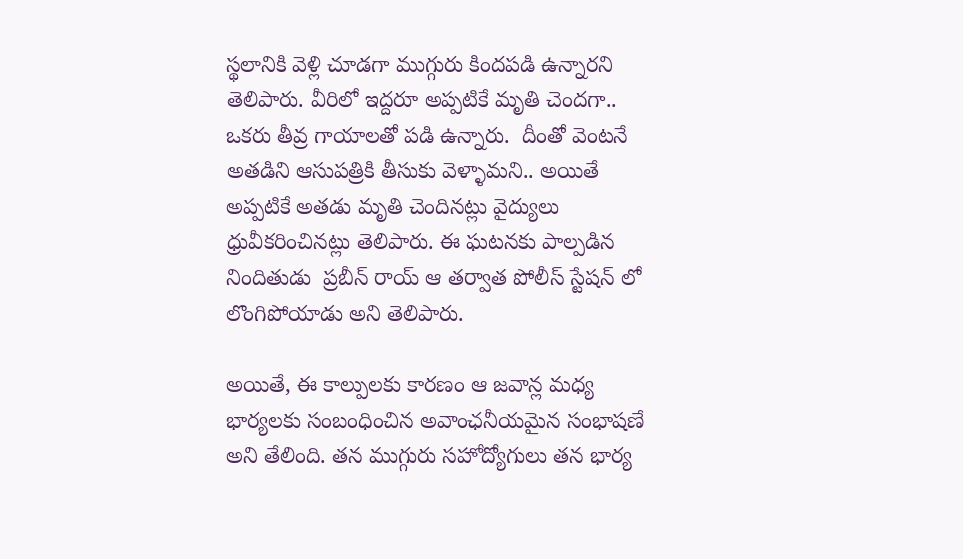స్థలానికి వెళ్లి చూడగా ముగ్గురు కిందపడి ఉన్నారని  తెలిపారు. వీరిలో ఇద్దరూ అప్పటికే మృతి చెందగా.. ఒకరు తీవ్ర గాయాలతో పడి ఉన్నారు.  దీంతో వెంటనే అతడిని ఆసుపత్రికి తీసుకు వెళ్ళామని.. అయితే అప్పటికే అతడు మృతి చెందినట్లు వైద్యులు ధ్రువీకరించినట్లు తెలిపారు. ఈ ఘటనకు పాల్పడిన నిందితుడు  ప్రబీన్ రాయ్ ఆ తర్వాత పోలీస్ స్టేషన్ లో లొంగిపోయాడు అని తెలిపారు.

అయితే, ఈ కాల్పులకు కారణం ఆ జవాన్ల మధ్య భార్యలకు సంబంధించిన అవాంఛనీయమైన సంభాషణే అని తేలింది. తన ముగ్గురు సహోద్యోగులు తన భార్య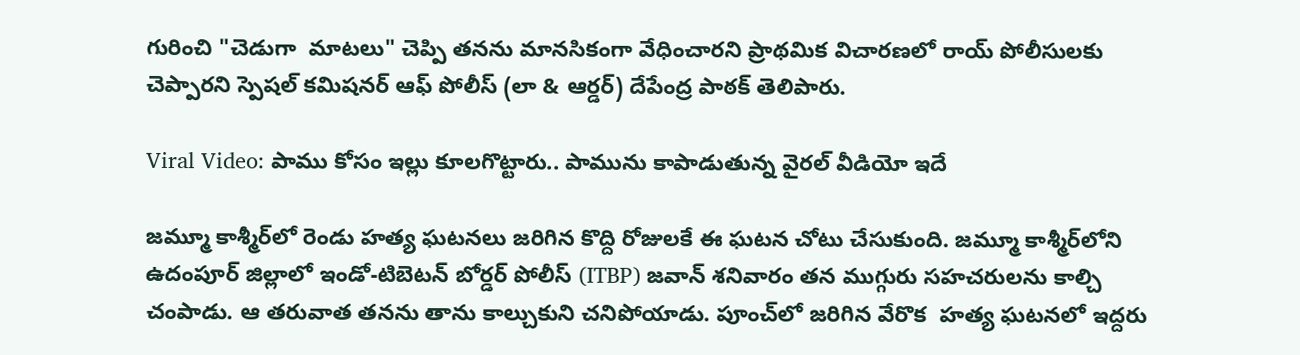గురించి "చెడుగా  మాటలు" చెప్పి తనను మానసికంగా వేధించారని ప్రాథమిక విచారణలో రాయ్ పోలీసులకు చెప్పారని స్పెషల్ కమిషనర్ ఆఫ్ పోలీస్ (లా & ఆర్డర్) దేపేంద్ర పాఠక్ తెలిపారు.

Viral Video: పాము కోసం ఇల్లు కూలగొట్టారు.. పామును కాపాడుతున్న వైరల్ వీడియో ఇదే

జమ్మూ కాశ్మీర్‌లో రెండు హత్య ఘటనలు జరిగిన కొద్ది రోజులకే ఈ ఘటన చోటు చేసుకుంది. జమ్మూ కాశ్మీర్‌లోని ఉదంపూర్ జిల్లాలో ఇండో-టిబెటన్ బోర్డర్ పోలీస్ (ITBP) జవాన్ శనివారం తన ముగ్గురు సహచరులను కాల్చి చంపాడు. ఆ తరువాత తనను తాను కాల్చుకుని చనిపోయాడు. పూంచ్‌లో జరిగిన వేరొక  హత్య ఘటనలో ఇద్దరు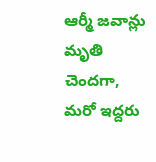ఆర్మీ జవాన్లు మృతి చెందగా, మరో ఇద్దరు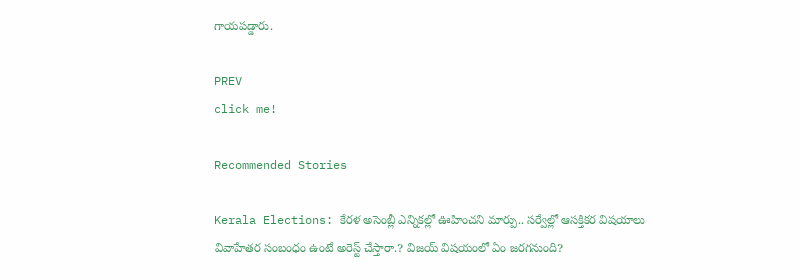గాయపడ్డారు.

PREV
click me!

Recommended Stories

Kerala Elections: కేర‌ళ అసెంబ్లీ ఎన్నిక‌ల్లో ఊహించ‌ని మార్పు.. స‌ర్వేల్లో ఆస‌క్తిక‌ర విష‌యాలు
వివాహేతర సంబంధం ఉంటే అరెస్ట్ చేస్తారా.? విజ‌య్ విష‌యంలో ఏం జ‌ర‌గ‌నుంది?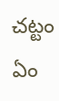చ‌ట్టం ఏం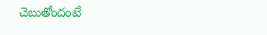చెబుతోందంటే